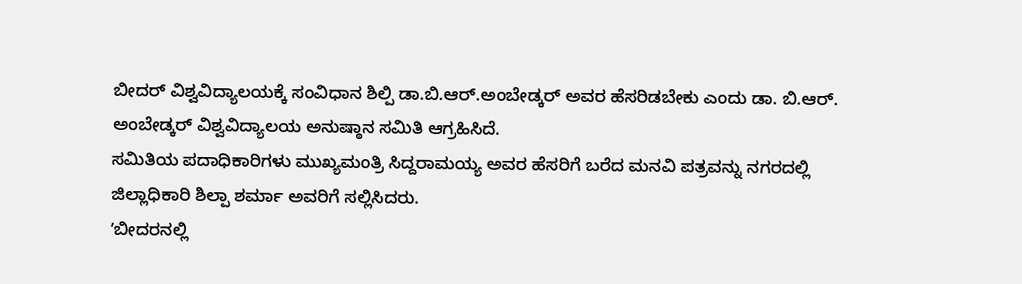ಬೀದರ್ ವಿಶ್ವವಿದ್ಯಾಲಯಕ್ಕೆ ಸಂವಿಧಾನ ಶಿಲ್ಪಿ ಡಾ.ಬಿ.ಆರ್.ಅಂಬೇಡ್ಕರ್ ಅವರ ಹೆಸರಿಡಬೇಕು ಎಂದು ಡಾ. ಬಿ.ಆರ್. ಅಂಬೇಡ್ಕರ್ ವಿಶ್ವವಿದ್ಯಾಲಯ ಅನುಷ್ಠಾನ ಸಮಿತಿ ಆಗ್ರಹಿಸಿದೆ.
ಸಮಿತಿಯ ಪದಾಧಿಕಾರಿಗಳು ಮುಖ್ಯಮಂತ್ರಿ ಸಿದ್ದರಾಮಯ್ಯ ಅವರ ಹೆಸರಿಗೆ ಬರೆದ ಮನವಿ ಪತ್ರವನ್ನು ನಗರದಲ್ಲಿ ಜಿಲ್ಲಾಧಿಕಾರಿ ಶಿಲ್ಪಾ ಶರ್ಮಾ ಅವರಿಗೆ ಸಲ್ಲಿಸಿದರು.
ʼಬೀದರನಲ್ಲಿ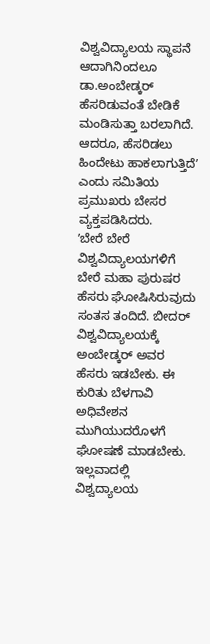ವಿಶ್ವವಿದ್ಯಾಲಯ ಸ್ಥಾಪನೆ ಆದಾಗಿನಿಂದಲೂ ಡಾ.ಅಂಬೇಡ್ಕರ್ ಹೆಸರಿಡುವಂತೆ ಬೇಡಿಕೆ ಮಂಡಿಸುತ್ತಾ ಬರಲಾಗಿದೆ. ಆದರೂ, ಹೆಸರಿಡಲು ಹಿಂದೇಟು ಹಾಕಲಾಗುತ್ತಿದೆʼ ಎಂದು ಸಮಿತಿಯ ಪ್ರಮುಖರು ಬೇಸರ ವ್ಯಕ್ತಪಡಿಸಿದರು.
ʼಬೇರೆ ಬೇರೆ ವಿಶ್ವವಿದ್ಯಾಲಯಗಳಿಗೆ ಬೇರೆ ಮಹಾ ಪುರುಷರ ಹೆಸರು ಘೋಷಿಸಿರುವುದು ಸಂತಸ ತಂದಿದೆ. ಬೀದರ್ ವಿಶ್ವವಿದ್ಯಾಲಯಕ್ಕೆ ಅಂಬೇಡ್ಕರ್ ಅವರ ಹೆಸರು ಇಡಬೇಕು. ಈ ಕುರಿತು ಬೆಳಗಾವಿ ಅಧಿವೇಶನ ಮುಗಿಯುದರೊಳಗೆ ಘೋಷಣೆ ಮಾಡಬೇಕು. ಇಲ್ಲವಾದಲ್ಲಿ ವಿಶ್ವದ್ಯಾಲಯ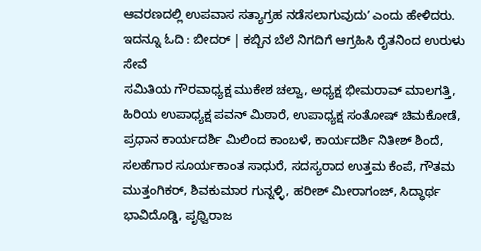ಆವರಣದಲ್ಲಿ ಉಪವಾಸ ಸತ್ಯಾಗ್ರಹ ನಡೆಸಲಾಗುವುದುʼ ಎಂದು ಹೇಳಿದರು.
ಇದನ್ನೂ ಓದಿ : ಬೀದರ್ | ಕಬ್ಬಿನ ಬೆಲೆ ನಿಗದಿಗೆ ಆಗ್ರಹಿಸಿ ರೈತನಿಂದ ಉರುಳು ಸೇವೆ
ಸಮಿತಿಯ ಗೌರವಾಧ್ಯಕ್ಷ ಮುಕೇಶ ಚಲ್ವಾ, ಅಧ್ಯಕ್ಷ ಭೀಮರಾವ್ ಮಾಲಗತ್ತಿ, ಹಿರಿಯ ಉಪಾಧ್ಯಕ್ಷ ಪವನ್ ಮಿಠಾರೆ, ಉಪಾಧ್ಯಕ್ಷ ಸಂತೋಷ್ ಚಿಮಕೋಡೆ, ಪ್ರಧಾನ ಕಾರ್ಯದರ್ಶಿ ಮಿಲಿಂದ ಕಾಂಬಳೆ, ಕಾರ್ಯದರ್ಶಿ ನಿತೀಶ್ ಶಿಂದೆ, ಸಲಹೆಗಾರ ಸೂರ್ಯಕಾಂತ ಸಾಧುರೆ, ಸದಸ್ಯರಾದ ಉತ್ತಮ ಕೆಂಪೆ, ಗೌತಮ ಮುತ್ತಂಗಿಕರ್, ಶಿವಕುಮಾರ ಗುನ್ನಳ್ಳಿ, ಹರೀಶ್ ಮೀರಾಗಂಜ್, ಸಿದ್ಧಾರ್ಥ ಭಾವಿದೊಡ್ಡಿ, ಪೃಥ್ವಿರಾಜ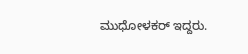ಮುಧೋಳಕರ್ ಇದ್ದರು.